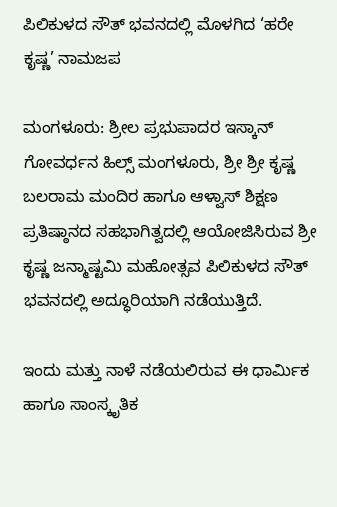ಪಿಲಿಕುಳದ ಸೌತ್ ಭವನದಲ್ಲಿ ಮೊಳಗಿದ ‘ಹರೇ ಕೃಷ್ಣ’ ನಾಮಜಪ

ಮಂಗಳೂರು: ಶ್ರೀಲ ಪ್ರಭುಪಾದರ ಇಸ್ಕಾನ್ ಗೋವರ್ಧನ ಹಿಲ್ಸ್ ಮಂಗಳೂರು, ಶ್ರೀ ಶ್ರೀ ಕೃಷ್ಣ ಬಲರಾಮ ಮಂದಿರ ಹಾಗೂ ಆಳ್ವಾಸ್ ಶಿಕ್ಷಣ ಪ್ರತಿಷ್ಠಾನದ ಸಹಭಾಗಿತ್ವದಲ್ಲಿ ಆಯೋಜಿಸಿರುವ ಶ್ರೀ ಕೃಷ್ಣ ಜನ್ಮಾಷ್ಟಮಿ ಮಹೋತ್ಸವ ಪಿಲಿಕುಳದ ಸೌತ್ ಭವನದಲ್ಲಿ ಅದ್ಧೂರಿಯಾಗಿ ನಡೆಯುತ್ತಿದೆ.

ಇಂದು ಮತ್ತು ನಾಳೆ ನಡೆಯಲಿರುವ ಈ ಧಾರ್ಮಿಕ ಹಾಗೂ ಸಾಂಸ್ಕೃತಿಕ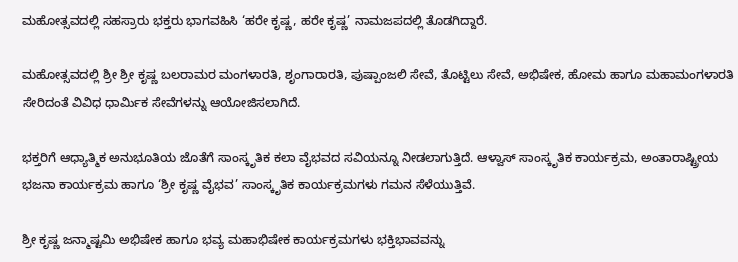ಮಹೋತ್ಸವದಲ್ಲಿ ಸಹಸ್ರಾರು ಭಕ್ತರು ಭಾಗವಹಿಸಿ ‘ಹರೇ ಕೃಷ್ಣ, ಹರೇ ಕೃಷ್ಣ’ ನಾಮಜಪದಲ್ಲಿ ತೊಡಗಿದ್ದಾರೆ.

ಮಹೋತ್ಸವದಲ್ಲಿ ಶ್ರೀ ಶ್ರೀ ಕೃಷ್ಣ ಬಲರಾಮರ ಮಂಗಳಾರತಿ, ಶೃಂಗಾರಾರತಿ, ಪುಷ್ಪಾಂಜಲಿ ಸೇವೆ, ತೊಟ್ಟಿಲು ಸೇವೆ, ಅಭಿಷೇಕ, ಹೋಮ ಹಾಗೂ ಮಹಾಮಂಗಳಾರತಿ ಸೇರಿದಂತೆ ವಿವಿಧ ಧಾರ್ಮಿಕ ಸೇವೆಗಳನ್ನು ಆಯೋಜಿಸಲಾಗಿದೆ.

ಭಕ್ತರಿಗೆ ಆಧ್ಯಾತ್ಮಿಕ ಅನುಭೂತಿಯ ಜೊತೆಗೆ ಸಾಂಸ್ಕೃತಿಕ ಕಲಾ ವೈಭವದ ಸವಿಯನ್ನೂ ನೀಡಲಾಗುತ್ತಿದೆ. ಆಳ್ವಾಸ್ ಸಾಂಸ್ಕೃತಿಕ ಕಾರ್ಯಕ್ರಮ, ಅಂತಾರಾಷ್ಟ್ರೀಯ ಭಜನಾ ಕಾರ್ಯಕ್ರಮ ಹಾಗೂ ‘ಶ್ರೀ ಕೃಷ್ಣ ವೈಭವ’ ಸಾಂಸ್ಕೃತಿಕ ಕಾರ್ಯಕ್ರಮಗಳು ಗಮನ ಸೆಳೆಯುತ್ತಿವೆ.

ಶ್ರೀ ಕೃಷ್ಣ ಜನ್ಮಾಷ್ಟಮಿ ಅಭಿಷೇಕ ಹಾಗೂ ಭವ್ಯ ಮಹಾಭಿಷೇಕ ಕಾರ್ಯಕ್ರಮಗಳು ಭಕ್ತಿಭಾವವನ್ನು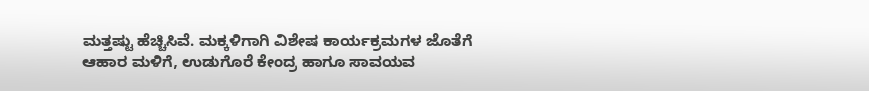ಮತ್ತಷ್ಟು ಹೆಚ್ಚಿಸಿವೆ. ಮಕ್ಕಳಿಗಾಗಿ ವಿಶೇಷ ಕಾರ್ಯಕ್ರಮಗಳ ಜೊತೆಗೆ ಆಹಾರ ಮಳಿಗೆ, ಉಡುಗೊರೆ ಕೇಂದ್ರ ಹಾಗೂ ಸಾವಯವ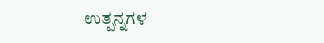ಉತ್ಪನ್ನಗಳ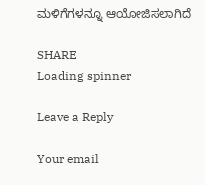ಮಳಿಗೆಗಳನ್ನೂ ಆಯೋಜಿಸಲಾಗಿದೆ

SHARE
Loading spinner

Leave a Reply

Your email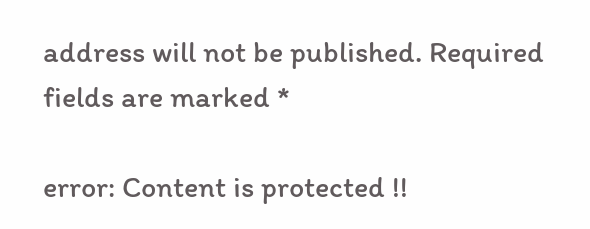address will not be published. Required fields are marked *

error: Content is protected !!